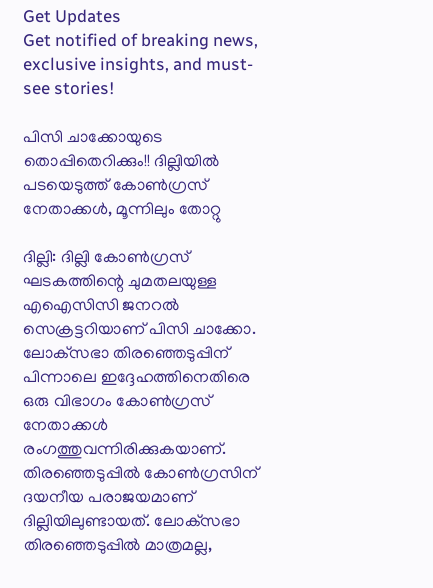Get Updates
Get notified of breaking news, exclusive insights, and must-see stories!

പിസി ചാക്കോയുടെ തൊപ്പിതെറിക്കും!! ദില്ലിയില്‍ പടയെടുത്ത് കോണ്‍ഗ്രസ് നേതാക്കള്‍, മൂന്നിലും തോറ്റു

ദില്ലി: ദില്ലി കോണ്‍ഗ്രസ് ഘടകത്തിന്റെ ചുമതലയുള്ള എഐസിസി ജനറല്‍ സെക്രട്ടറിയാണ് പിസി ചാക്കോ. ലോക്‌സഭാ തിരഞ്ഞെടുപ്പിന് പിന്നാലെ ഇദ്ദേഹത്തിനെതിരെ ഒരു വിഭാഗം കോണ്‍ഗ്രസ് നേതാക്കള്‍ രംഗത്തുവന്നിരിക്കുകയാണ്. തിരഞ്ഞെടുപ്പില്‍ കോണ്‍ഗ്രസിന് ദയനീയ പരാജയമാണ് ദില്ലിയിലുണ്ടായത്. ലോക്‌സഭാ തിരഞ്ഞെടുപ്പില്‍ മാത്രമല്ല,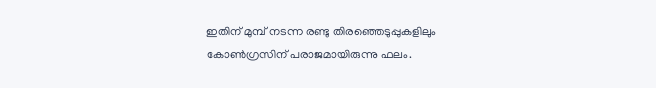ഇതിന് മുമ്പ് നടന്ന രണ്ടു തിരഞ്ഞെടുപ്പുകളിലും കോണ്‍ഗ്രസിന് പരാജമായിരുന്നു ഫലം.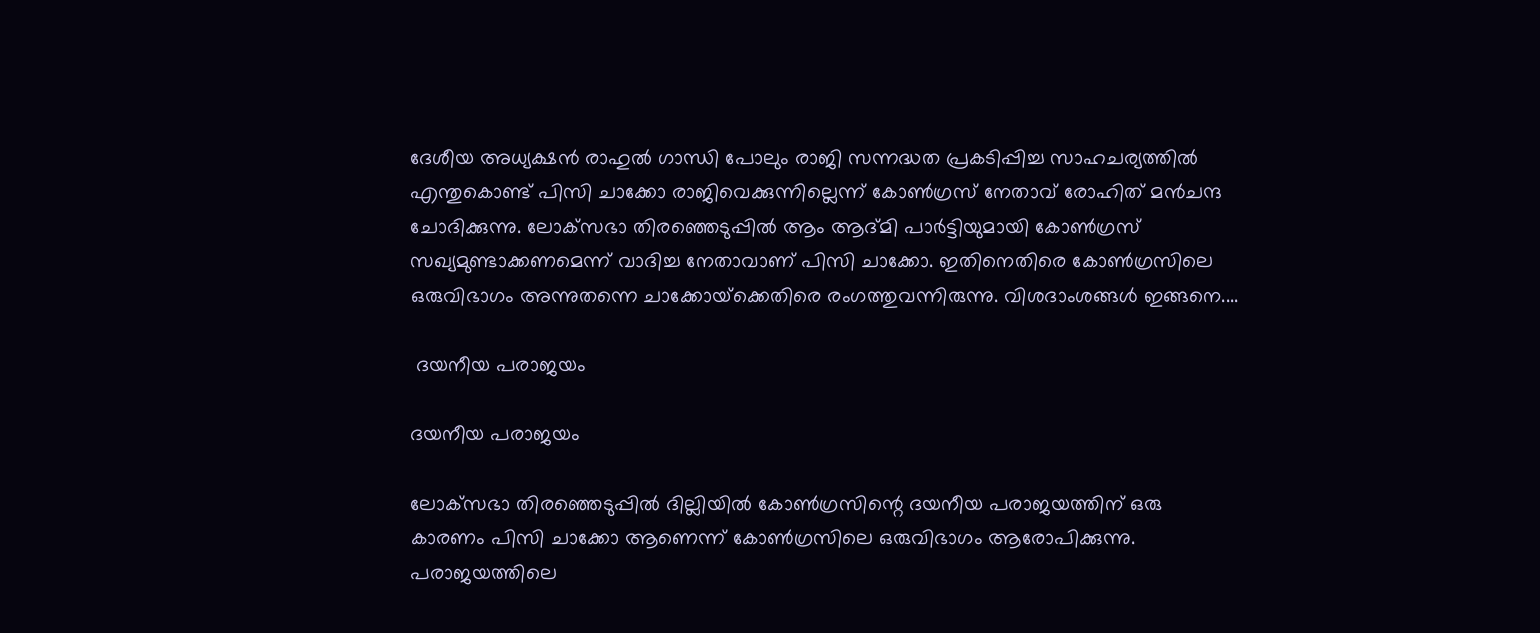ദേശീയ അധ്യക്ഷന്‍ രാഹുല്‍ ഗാന്ധി പോലും രാജി സന്നദ്ധത പ്രകടിപ്പിച്ച സാഹചര്യത്തില്‍ എന്തുകൊണ്ട് പിസി ചാക്കോ രാജിവെക്കുന്നില്ലെന്ന് കോണ്‍ഗ്രസ് നേതാവ് രോഹിത് മന്‍ചന്ദ ചോദിക്കുന്നു. ലോക്‌സഭാ തിരഞ്ഞെടുപ്പില്‍ ആം ആദ്മി പാര്‍ട്ടിയുമായി കോണ്‍ഗ്രസ് സഖ്യമുണ്ടാക്കണമെന്ന് വാദിച്ച നേതാവാണ് പിസി ചാക്കോ. ഇതിനെതിരെ കോണ്‍ഗ്രസിലെ ഒരുവിഭാഗം അന്നുതന്നെ ചാക്കോയ്‌ക്കെതിരെ രംഗത്തുവന്നിരുന്നു. വിശദാംശങ്ങള്‍ ഇങ്ങനെ....

 ദയനീയ പരാജയം

ദയനീയ പരാജയം

ലോക്‌സഭാ തിരഞ്ഞെടുപ്പില്‍ ദില്ലിയില്‍ കോണ്‍ഗ്രസിന്റെ ദയനീയ പരാജയത്തിന് ഒരു കാരണം പിസി ചാക്കോ ആണെന്ന് കോണ്‍ഗ്രസിലെ ഒരുവിഭാഗം ആരോപിക്കുന്നു. പരാജയത്തിലെ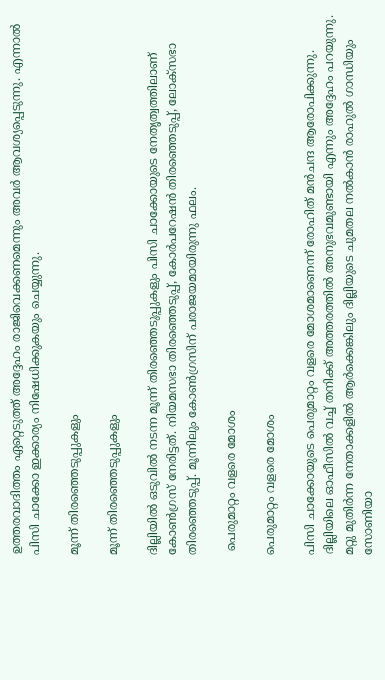ഉത്തരവാദിത്തം ഏറ്റെടുത്ത് അദ്ദേഹം രാജിവെക്കണമെന്നും അവര്‍ ആവശ്യപ്പെടുന്നു. എന്നാല്‍ പിസി ചാക്കോ ഇക്കാര്യം നിഷേധിക്കുകയും ചെയ്യുന്നു.

മൂന്ന് തിരഞ്ഞെടുപ്പുകളും

മൂന്ന് തിരഞ്ഞെടുപ്പുകളും

ദില്ലിയില്‍ ഒടുവില്‍ നടന്ന മൂന്ന് തിരഞ്ഞെടുപ്പുകളും പിസി ചാക്കോയുടെ നേതൃത്വത്തിലാണ് കോണ്‍ഗ്രസ് നേരിട്ടത്. നിയമസഭാ തിരഞ്ഞെടുപ്പ്, കോര്‍പറേഷന്‍ തിരഞ്ഞെടുപ്പ്, ലോക്‌സഭാ തിരഞ്ഞെടുപ്പ്. മൂന്നിലും കോണ്‍ഗ്രസിന് പരാജയമായിരുന്നു ഫലം.

 പെരുമാറ്റം വളരെ മോശം

പെരുമാറ്റം വളരെ മോശം

പിസി ചാക്കോയുടെ പെരുമാറ്റം വളരെ മോശമാണെന്ന് രോഹിത് മന്‍ചന്ദ ആരോപിക്കുന്നു. ദില്ലിയിലെ ഓഫീസില്‍ വച്ച് തനിക്ക് അത്തരത്തില്‍ അനുഭവമുണ്ടായി എന്നും അദ്ദേഹം പറയുന്നു. മറ്റു മുതിര്‍ന്ന നേതാക്കളില്‍ ആര്‍ക്കെങ്കിലും ദില്ലിയുടെ ചുമതല നല്‍കാന്‍ രാഹുല്‍ ഗാന്ധിയും സോണിയാ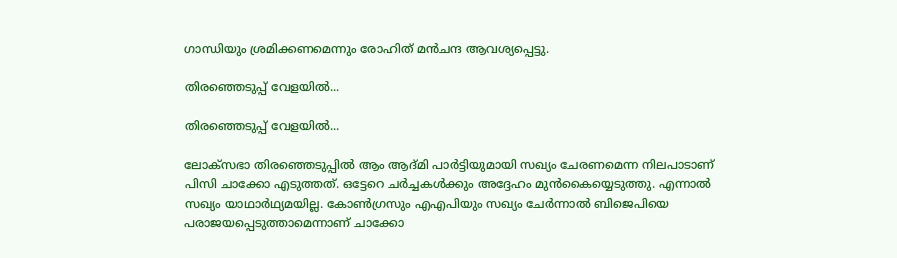ഗാന്ധിയും ശ്രമിക്കണമെന്നും രോഹിത് മന്‍ചന്ദ ആവശ്യപ്പെട്ടു.

തിരഞ്ഞെടുപ്പ് വേളയില്‍...

തിരഞ്ഞെടുപ്പ് വേളയില്‍...

ലോക്‌സഭാ തിരഞ്ഞെടുപ്പില്‍ ആം ആദ്മി പാര്‍ട്ടിയുമായി സഖ്യം ചേരണമെന്ന നിലപാടാണ് പിസി ചാക്കോ എടുത്തത്. ഒട്ടേറെ ചര്‍ച്ചകള്‍ക്കും അദ്ദേഹം മുന്‍കൈയ്യെടുത്തു. എന്നാല്‍ സഖ്യം യാഥാര്‍ഥ്യമയില്ല. കോണ്‍ഗ്രസും എഎപിയും സഖ്യം ചേര്‍ന്നാല്‍ ബിജെപിയെ പരാജയപ്പെടുത്താമെന്നാണ് ചാക്കോ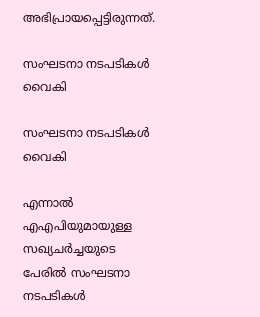അഭിപ്രായപ്പെട്ടിരുന്നത്.

സംഘടനാ നടപടികള്‍ വൈകി

സംഘടനാ നടപടികള്‍ വൈകി

എന്നാല്‍ എഎപിയുമായുള്ള സഖ്യചര്‍ച്ചയുടെ പേരില്‍ സംഘടനാ നടപടികള്‍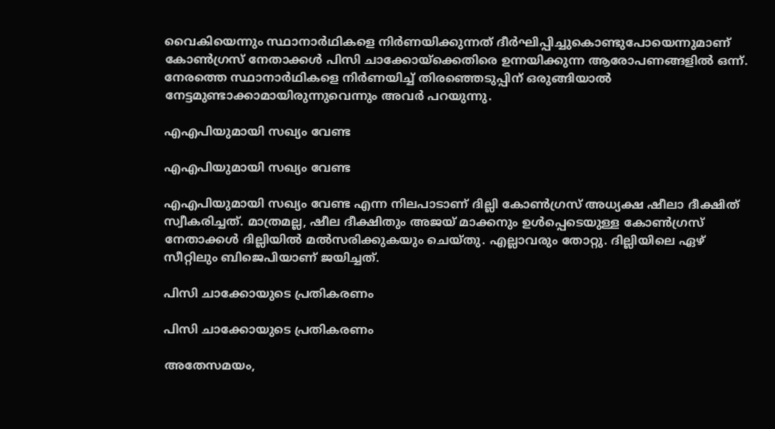വൈകിയെന്നും സ്ഥാനാര്‍ഥികളെ നിര്‍ണയിക്കുന്നത് ദീര്‍ഘിപ്പിച്ചുകൊണ്ടുപോയെന്നുമാണ് കോണ്‍ഗ്രസ് നേതാക്കള്‍ പിസി ചാക്കോയ്‌ക്കെതിരെ ഉന്നയിക്കുന്ന ആരോപണങ്ങളില്‍ ഒന്ന്. നേരത്തെ സ്ഥാനാര്‍ഥികളെ നിര്‍ണയിച്ച് തിരഞ്ഞെടുപ്പിന് ഒരുങ്ങിയാല്‍ നേട്ടമുണ്ടാക്കാമായിരുന്നുവെന്നും അവര്‍ പറയുന്നു.

എഎപിയുമായി സഖ്യം വേണ്ട

എഎപിയുമായി സഖ്യം വേണ്ട

എഎപിയുമായി സഖ്യം വേണ്ട എന്ന നിലപാടാണ് ദില്ലി കോണ്‍ഗ്രസ് അധ്യക്ഷ ഷീലാ ദീക്ഷിത് സ്വീകരിച്ചത്. മാത്രമല്ല, ഷീല ദീക്ഷിതും അജയ് മാക്കനും ഉള്‍പ്പെടെയുള്ള കോണ്‍ഗ്രസ് നേതാക്കള്‍ ദില്ലിയില്‍ മല്‍സരിക്കുകയും ചെയ്തു. എല്ലാവരും തോറ്റു. ദില്ലിയിലെ ഏഴ് സീറ്റിലും ബിജെപിയാണ് ജയിച്ചത്.

പിസി ചാക്കോയുടെ പ്രതികരണം

പിസി ചാക്കോയുടെ പ്രതികരണം

അതേസമയം,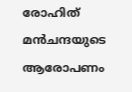രോഹിത് മന്‍ചന്ദയുടെ ആരോപണം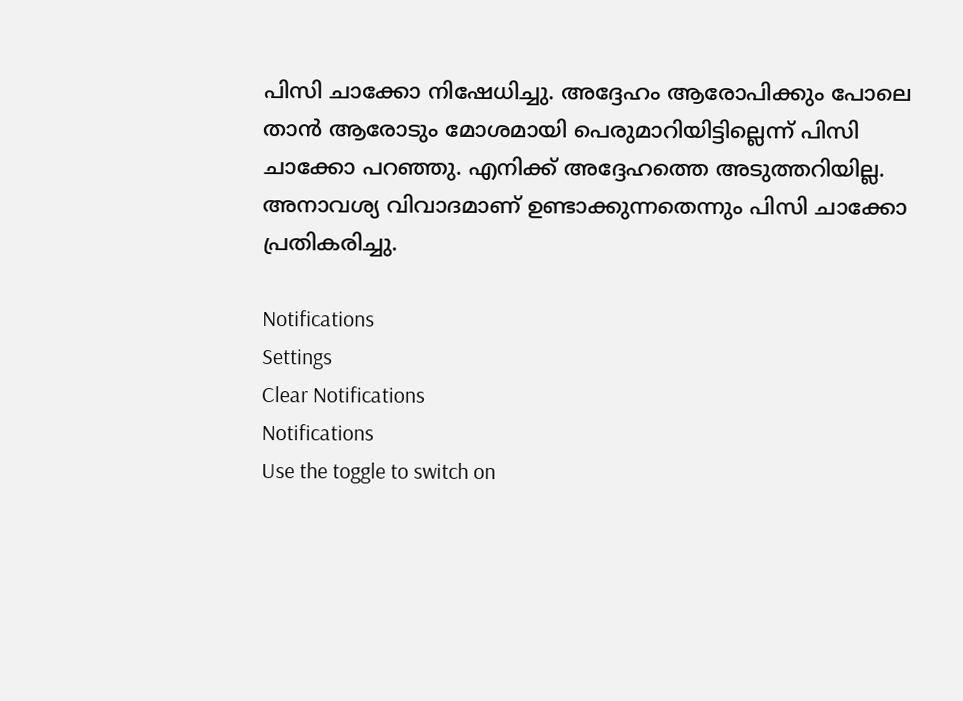പിസി ചാക്കോ നിഷേധിച്ചു. അദ്ദേഹം ആരോപിക്കും പോലെ താന്‍ ആരോടും മോശമായി പെരുമാറിയിട്ടില്ലെന്ന് പിസി ചാക്കോ പറഞ്ഞു. എനിക്ക് അദ്ദേഹത്തെ അടുത്തറിയില്ല. അനാവശ്യ വിവാദമാണ് ഉണ്ടാക്കുന്നതെന്നും പിസി ചാക്കോ പ്രതികരിച്ചു.

Notifications
Settings
Clear Notifications
Notifications
Use the toggle to switch on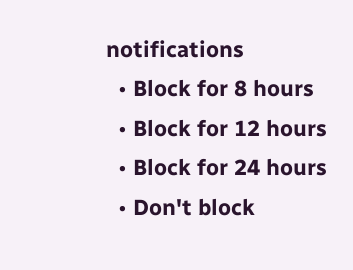notifications
  • Block for 8 hours
  • Block for 12 hours
  • Block for 24 hours
  • Don't block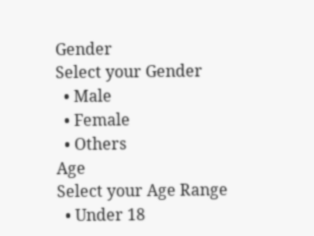Gender
Select your Gender
  • Male
  • Female
  • Others
Age
Select your Age Range
  • Under 18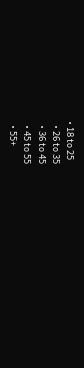• 18 to 25
  • 26 to 35
  • 36 to 45
  • 45 to 55
  • 55+